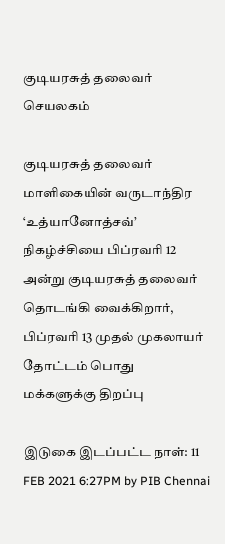குடியரசுத் தலைவர் செயலகம்

குடியரசுத் தலைவர் மாளிகையின் வருடாந்திர ‘உத்யானோத்சவ்’ நிகழ்ச்சியை பிப்ரவரி 12 அன்று குடியரசுத் தலைவர் தொடங்கி வைக்கிறார், பிப்ரவரி 13 முதல் முகலாயர் தோட்டம் பொது மக்களுக்கு திறப்பு

இடுகை இடப்பட்ட நாள்: 11 FEB 2021 6:27PM by PIB Chennai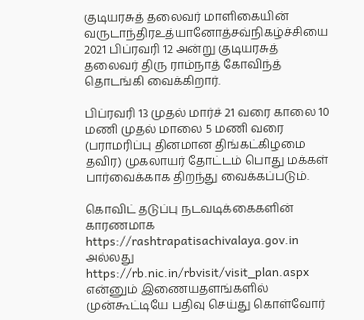குடியரசுத் தலைவர் மாளிகையின் வருடாந்திரஉத்யானோத்சவ்நிகழ்ச்சியை 2021 பிப்ரவரி 12 அன்று குடியரசுத் தலைவர் திரு ராம்நாத் கோவிந்த் தொடங்கி வைக்கிறார்.

பிப்ரவரி 13 முதல் மார்ச் 21 வரை காலை 10 மணி முதல் மாலை 5 மணி வரை (பராமரிப்பு தினமான திங்கட்கிழமை தவிர) முகலாயர் தோட்டம் பொது மக்கள் பார்வைக்காக திறந்து வைக்கப்படும்.

கொவிட் தடுப்பு நடவடிக்கைகளின் காரணமாக https://rashtrapatisachivalaya.gov.in அல்லது  https://rb.nic.in/rbvisit/visit_plan.aspx என்னும் இணையதளங்களில் முன்கூட்டியே பதிவு செய்து கொள்வோர்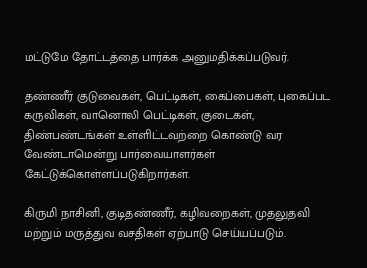மட்டுமே தோட்டத்தை பார்க்க அனுமதிக்கப்படுவர்.

தண்ணீர் குடுவைகள், பெட்டிகள், கைப்பைகள், புகைப்பட கருவிகள், வானொலி பெட்டிகள், குடைகள், திண்பண்டங்கள் உள்ளிட்டவற்றை கொண்டு வர வேண்டாமென்று பார்வையாளர்கள் கேட்டுக்கொள்ளப்படுகிறார்கள்.

கிருமி நாசினி, குடிதண்ணீர், கழிவறைகள், முதலுதவி மற்றும் மருத்துவ வசதிகள் ஏற்பாடு செய்யப்படும்.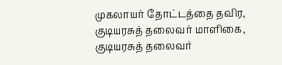முகலாயர் தோட்டத்தை தவிர, குடியரசுத் தலைவர் மாளிகை, குடியரசுத் தலைவர்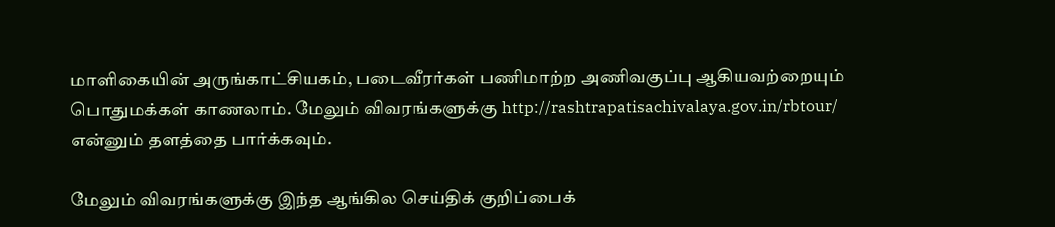மாளிகையின் அருங்காட்சியகம், படைவீரர்கள் பணிமாற்ற அணிவகுப்பு ஆகியவற்றையும் பொதுமக்கள் காணலாம். மேலும் விவரங்களுக்கு http://rashtrapatisachivalaya.gov.in/rbtour/ என்னும் தளத்தை பார்க்கவும்.

மேலும் விவரங்களுக்கு இந்த ஆங்கில செய்திக் குறிப்பைக்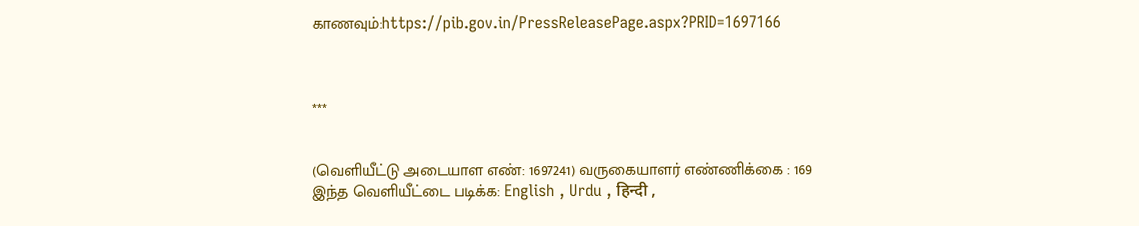காணவும்:https://pib.gov.in/PressReleasePage.aspx?PRID=1697166



***


(வெளியீட்டு அடையாள எண்: 1697241) வருகையாளர் எண்ணிக்கை : 169
இந்த வெளியீட்டை படிக்க: English , Urdu , हिन्दी ,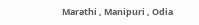Marathi , Manipuri , Odia